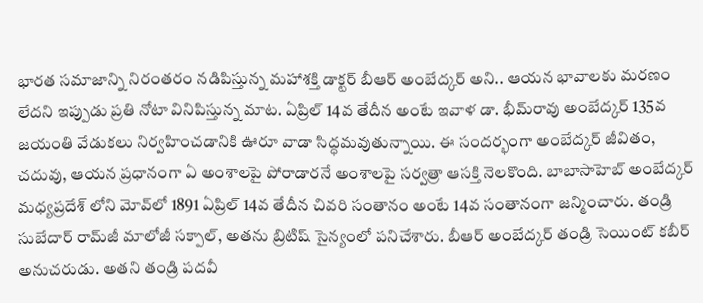భారత సమాజాన్ని నిరంతరం నడిపిస్తున్న మహాశక్తి డాక్టర్‌ బీఆర్‌ అంబేద్కర్‌ అని.. ఆయన భావాలకు మరణం లేదని ఇప్పుడు ప్రతి నోటా వినిపిస్తున్న మాట. ఏప్రిల్‌ 14వ తేదీన అంటే ఇవాళ డా. భీమ్‌రావు అంబేద్కర్‌ 135వ జయంతి వేడుకలు నిర్వహించడానికి ఊరూ వాడా సిద్ధమవుతున్నాయి. ఈ సందర్భంగా అంబేద్కర్ జీవితం, చదువు, ఆయన ప్రధానంగా ఏ అంశాలపై పోరాడారనే అంశాలపై సర్వత్రా ఆసక్తి నెలకొంది. బాబాసాహెబ్ అంబేద్కర్ మధ్యప్రదేశ్‌ లోని మోవ్‌లో 1891 ఏప్రిల్ 14వ తేదీన చివరి సంతానం అంటే 14వ సంతానంగా జన్మించారు. తండ్రి సుబేదార్ రామ్‌జీ మాలోజీ సక్పాల్, అతను బ్రిటిష్ సైన్యంలో పనిచేశారు. బీఆర్ అంబేద్కర్ తండ్రి సెయింట్ కబీర్ అనుచరుడు. అతని తండ్రి పదవీ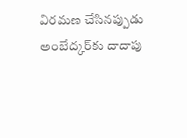విరమణ చేసినప్పుడు అంబేద్కర్‌కు దాదాపు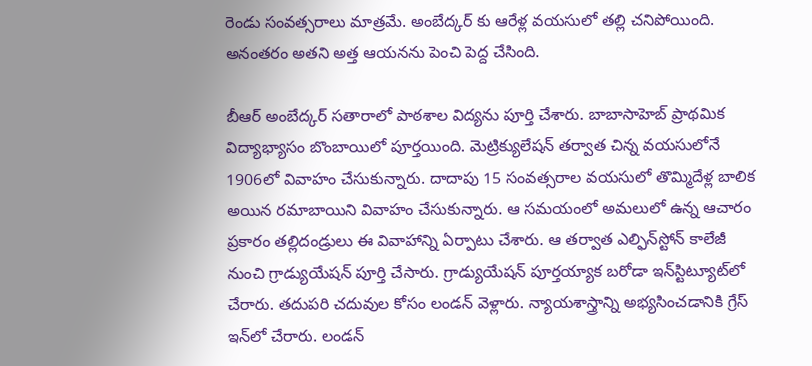రెండు సంవత్సరాలు మాత్రమే. అంబేద్కర్ కు ఆరేళ్ల వయసులో తల్లి చనిపోయింది. అనంతరం అతని అత్త ఆయనను పెంచి పెద్ద చేసింది.

బీఆర్‌ అంబేద్కర్ సతారాలో పాఠశాల విద్యను పూర్తి చేశారు. బాబాసాహెబ్ ప్రాథమిక విద్యాభ్యాసం బొంబాయిలో పూర్తయింది. మెట్రిక్యులేషన్ తర్వాత చిన్న వయసులోనే 1906లో వివాహం చేసుకున్నారు. దాదాపు 15 సంవత్సరాల వయసులో తొమ్మిదేళ్ల బాలిక అయిన రమాబాయిని వివాహం చేసుకున్నారు. ఆ సమయంలో అమలులో ఉన్న ఆచారం ప్రకారం తల్లిదండ్రులు ఈ వివాహాన్ని ఏర్పాటు చేశారు. ఆ తర్వాత ఎల్ఫిన్‌స్టోన్ కాలేజీ నుంచి గ్రాడ్యుయేషన్ పూర్తి చేసారు. గ్రాడ్యుయేషన్ పూర్తయ్యాక బరోడా ఇన్‌స్టిట్యూట్‌లో చేరారు. తదుపరి చదువుల కోసం లండన్ వెళ్లారు. న్యాయశాస్త్రాన్ని అభ్యసించడానికి గ్రేస్ ఇన్‌లో చేరారు. లండన్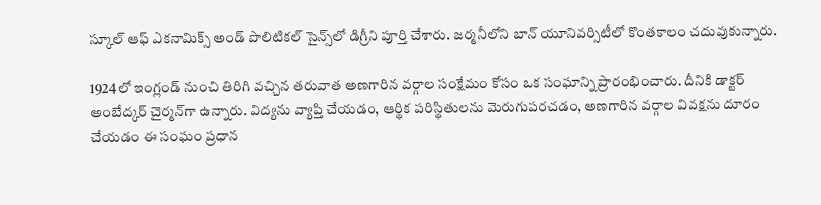స్కూల్ ఆఫ్ ఎకనామిక్స్ అండ్ పొలిటికల్ సైన్స్‌లో డిగ్రీని పూర్తి చేశారు. జర్మనీలోని బాన్ యూనివర్సిటీలో కొంతకాలం చదువుకున్నారు.

1924లో ఇంగ్లండ్ నుంచి తిరిగి వచ్చిన తరువాత అణగారిన వర్గాల సంక్షేమం కోసం ఒక సంఘాన్ని ప్రారంభించారు. దీనికి డాక్టర్ అంబేద్కర్ చైర్మన్‌గా ఉన్నారు. విద్యను వ్యాప్తి చేయడం, ఆర్థిక పరిస్థితులను మెరుగుపరచడం, అణగారిన వర్గాల వివక్షను దూరం చేయడం ఈ సంఘం ప్రధాన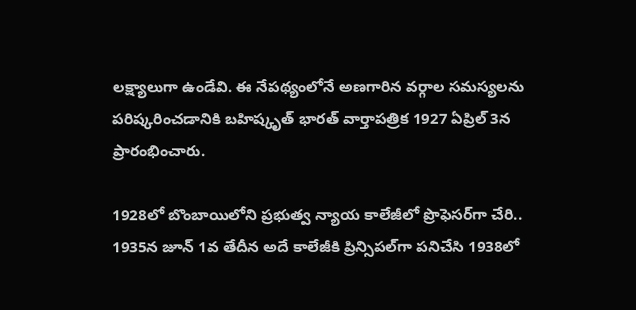లక్ష్యాలుగా ఉండేవి. ఈ నేపథ్యంలోనే అణగారిన వర్గాల సమస్యలను పరిష్కరించడానికి బహిష్కృత్ భారత్ వార్తాపత్రిక 1927 ఏప్రిల్ 3న ప్రారంభించారు.

1928లో బొంబాయిలోని ప్రభుత్వ న్యాయ కాలేజీలో ప్రొఫెసర్‌గా చేరి.. 1935న జూన్ 1వ తేదీన అదే కాలేజీకి ప్రిన్సిపల్‌గా పనిచేసి 1938లో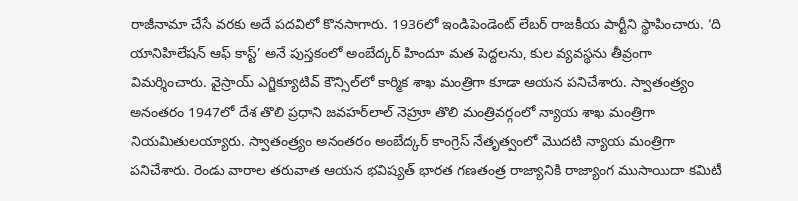రాజీనామా చేసే వరకు అదే పదవిలో కొనసాగారు. 1936లో ఇండిపెండెంట్ లేబర్ రాజకీయ పార్టీని స్థాపించారు. ‘ది యానిహిలేషన్ ఆఫ్ కాస్ట్’ అనే పుస్తకంలో అంబేద్కర్ హిందూ మత పెద్దలను, కుల వ్యవస్థను తీవ్రంగా విమర్శించారు. వైస్రాయ్ ఎగ్జిక్యూటివ్ కౌన్సిల్‌లో కార్మిక శాఖ మంత్రిగా కూడా ఆయన పనిచేశారు. స్వాతంత్ర్యం అనంతరం 1947లో దేశ తొలి ప్రధాని జవహర్‌లాల్ నెహ్రూ తొలి మంత్రివర్గంలో న్యాయ శాఖ మంత్రిగా నియమితులయ్యారు. స్వాతంత్ర్యం అనంతరం అంబేద్కర్‌ కాంగ్రెస్ నేతృత్వంలో మొదటి న్యాయ మంత్రిగా పనిచేశారు. రెండు వారాల తరువాత ఆయన భవిష్యత్ భారత గణతంత్ర రాజ్యానికి రాజ్యాంగ ముసాయిదా కమిటీ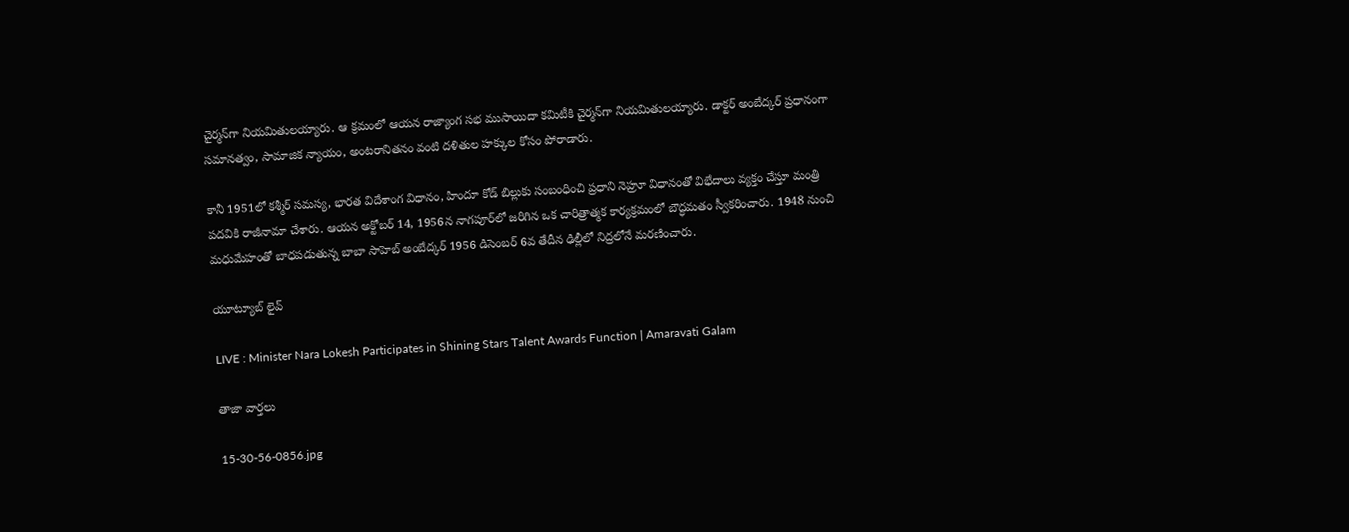చైర్మన్‌గా నియమితులయ్యారు. ఆ క్రమంలో ఆయన రాజ్యాంగ సభ ముసాయిదా కమిటీకి చైర్మన్‌గా నియమితులయ్యారు. డాక్టర్ అంబేద్కర్ ప్రధానంగా సమానత్వం, సామాజిక న్యాయం, అంటరానితనం వంటి దళితుల హక్కుల కోసం పోరాడారు.

కానీ 1951లో కశ్మీర్ సమస్య, భారత విదేశాంగ విధానం, హిందూ కోడ్ బిల్లుకు సంబంధించి ప్రధాని నెహ్రూ విధానంతో విభేదాలు వ్యక్తం చేస్తూ మంత్రి పదవికి రాజీనామా చేశారు. ఆయన అక్టోబర్ 14, 1956న నాగపూర్‌లో జరిగిన ఒక చారిత్రాత్మక కార్యక్రమంలో బౌద్ధమతం స్వీకరించారు. 1948 నుంచి మధుమేహంతో బాధపడుతున్న బాబా సాహెబ్ అంబేద్కర్ 1956 డిసెంబర్ 6వ తేదీన ఢిల్లీలో నిద్రలోనే మరణించారు.

యూట్యూబ్ లైవ్

LIVE : Minister Nara Lokesh Participates in Shining Stars Talent Awards Function | Amaravati Galam

తాజా వార్తలు

15-30-56-0856.jpg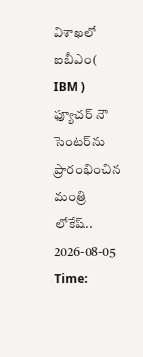విశాఖలో ఐబీఎం( IBM ) ఫ్యూచర్ నౌ సెంటర్‌ను ప్రారంభించిన మంత్రి లోకేష్..
2026-08-05 Time: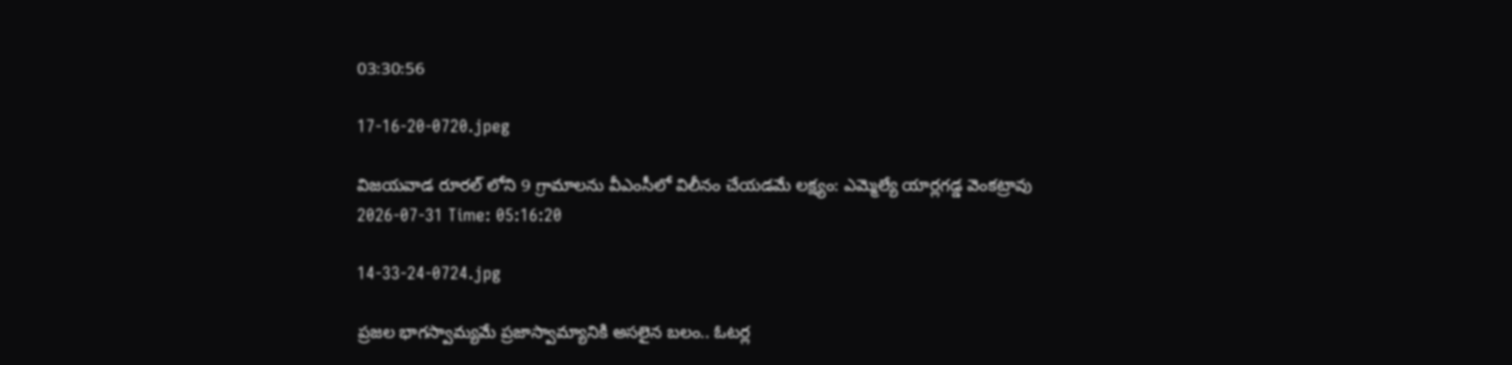03:30:56

17-16-20-0720.jpeg

విజయవాడ రూరల్ లోని 9 గ్రామాలను వీఎంసీలో విలీనం చేయడమే లక్ష్యం: ఎమ్మెల్యే యార్లగడ్డ వెంకట్రావు
2026-07-31 Time: 05:16:20

14-33-24-0724.jpg

ప్ర‌జ‌ల భాగ‌స్వామ్య‌మే ప్రజాస్వామ్యానికి అస‌లైన బ‌లం.. ఓట‌ర్ల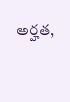అర్హ‌త‌,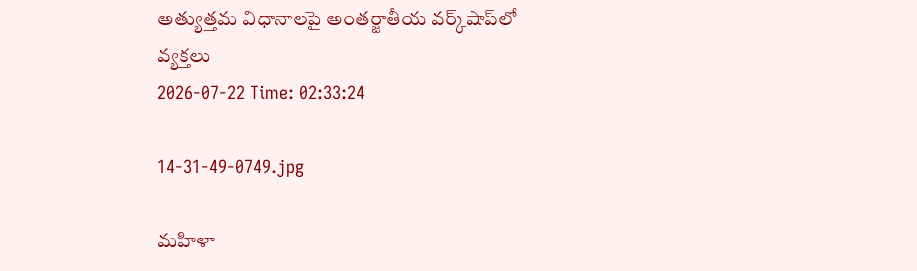అత్యుత్త‌మ విధానాల‌పై అంతర్జాతీయ వ‌ర్క్‌షాప్‌లో వ్యక్తలు
2026-07-22 Time: 02:33:24

14-31-49-0749.jpg

మ‌హిళా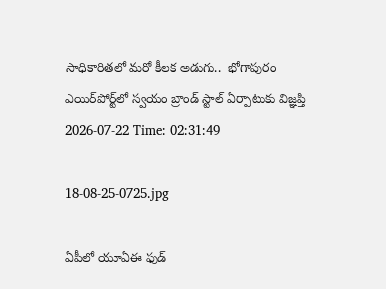సాధికారిత‌లో మ‌రో కీల‌క అడుగు..  భోగాపురం ఎయిర్‌పోర్ట్‌లో స్వ‌యం బ్రాండ్ స్టాల్ ఏర్పాటుకు విజ్ఞ‌ప్తి
2026-07-22 Time: 02:31:49

18-08-25-0725.jpg

ఏపీలో యూఏఈ ఫుడ్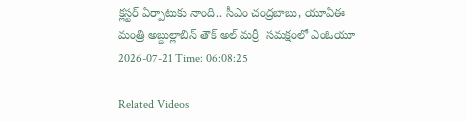క్లస్టర్ ఏర్పాటుకు నాంది.. సీఎం చంద్రబాబు, యూఏఈ మంత్రి అబ్దుల్లాబిన్ తౌక్ అల్ మర్రీ  సమక్షంలో ఎంఓయూ
2026-07-21 Time: 06:08:25

Related Videos